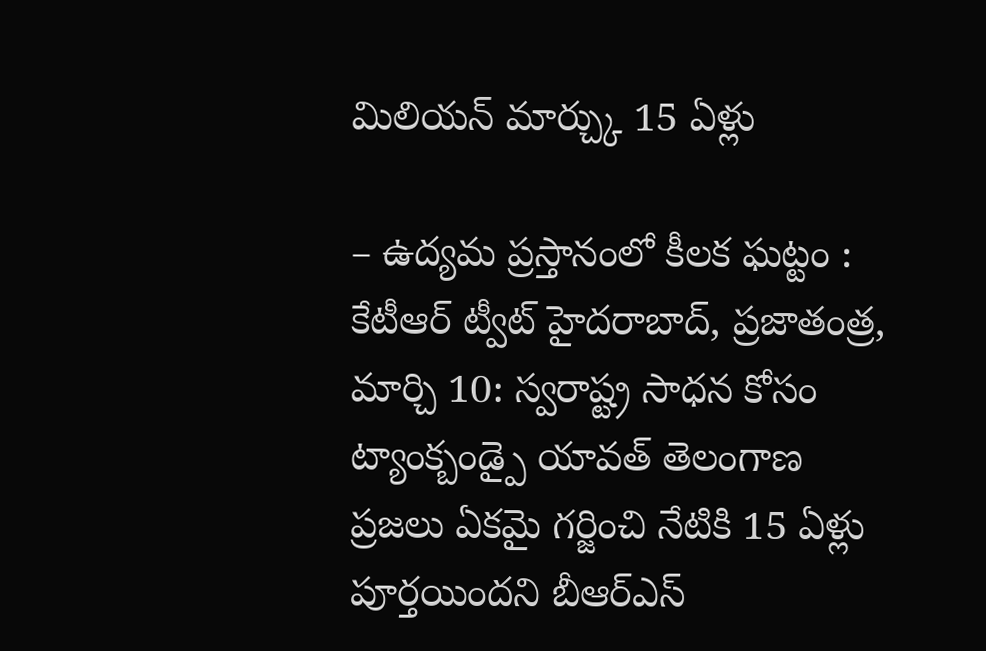మిలియన్ మార్చ్కు 15 ఏళ్లు

– ఉద్యమ ప్రస్తానంలో కీలక ఘట్టం : కేటీఆర్ ట్వీట్ హైదరాబాద్, ప్రజాతంత్ర, మార్చి 10: స్వరాష్ట్ర సాధన కోసం ట్యాంక్బండ్పై యావత్ తెలంగాణ ప్రజలు ఏకమై గర్జించి నేటికి 15 ఏళ్లు పూర్తయిందని బీఆర్ఎస్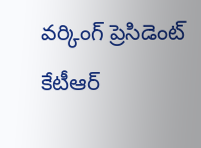వర్కింగ్ ప్రెసిడెంట్ కేటీఆర్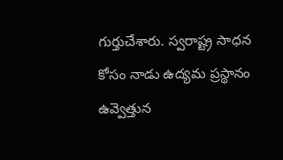గుర్తుచేశారు. స్వరాష్ట్ర సాధన కోసం నాడు ఉద్యమ ప్రస్థానం ఉవ్వెత్తున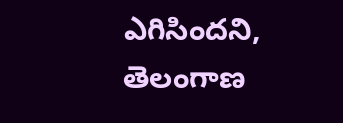ఎగిసిందని, తెలంగాణ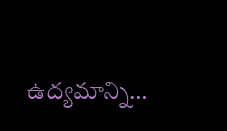ఉద్యమాన్ని…